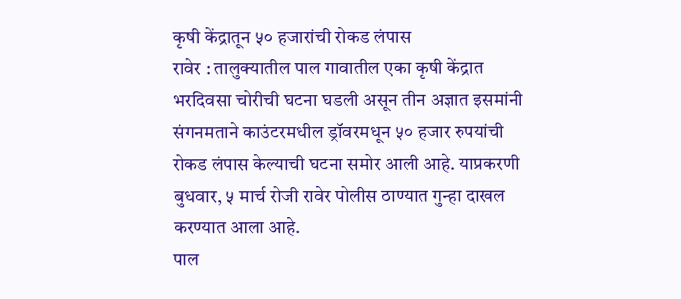कृषी केंद्रातून ५० हजारांची रोकड लंपास
रावेर : तालुक्यातील पाल गावातील एका कृषी केंद्रात भरदिवसा चोरीची घटना घडली असून तीन अज्ञात इसमांनी संगनमताने काउंटरमधील ड्रॉवरमधून ५० हजार रुपयांची रोकड लंपास केल्याची घटना समोर आली आहे. याप्रकरणी बुधवार, ५ मार्च रोजी रावेर पोलीस ठाण्यात गुन्हा दाखल करण्यात आला आहे.
पाल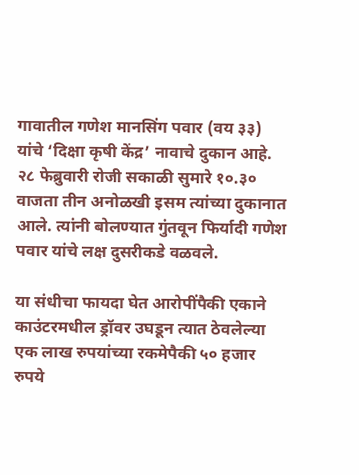गावातील गणेश मानसिंग पवार (वय ३३) यांचे ‘दिक्षा कृषी केंद्र’ नावाचे दुकान आहे. २८ फेब्रुवारी रोजी सकाळी सुमारे १०.३० वाजता तीन अनोळखी इसम त्यांच्या दुकानात आले. त्यांनी बोलण्यात गुंतवून फिर्यादी गणेश पवार यांचे लक्ष दुसरीकडे वळवले.

या संधीचा फायदा घेत आरोपींपैकी एकाने काउंटरमधील ड्रॉवर उघडून त्यात ठेवलेल्या एक लाख रुपयांच्या रकमेपैकी ५० हजार रुपये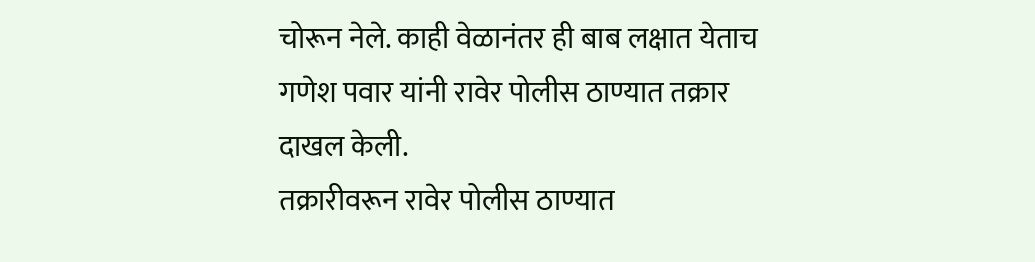चोरून नेले. काही वेळानंतर ही बाब लक्षात येताच गणेश पवार यांनी रावेर पोलीस ठाण्यात तक्रार दाखल केली.
तक्रारीवरून रावेर पोलीस ठाण्यात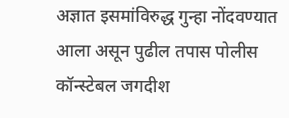अज्ञात इसमांविरुद्ध गुन्हा नोंदवण्यात आला असून पुढील तपास पोलीस कॉन्स्टेबल जगदीश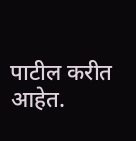पाटील करीत आहेत.